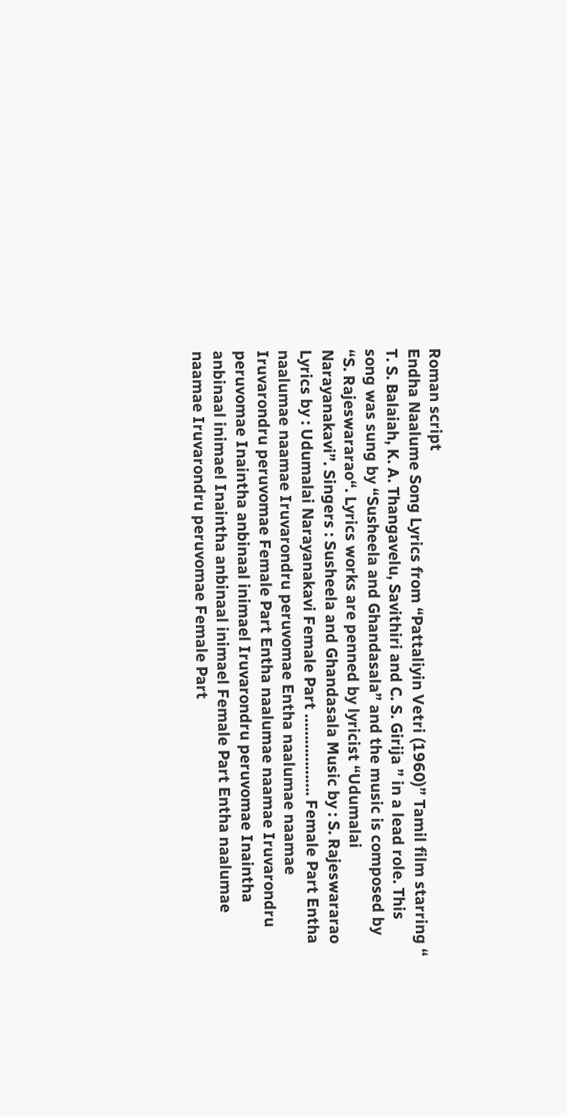Roman script
Endha Naalume Song Lyrics from “Pattaliyin Vetri (1960)” Tamil film starring “ T. S. Balaiah, K. A. Thangavelu, Savithiri and C. S. Girija ” in a lead role. This song was sung by “Susheela and Ghandasala” and the music is composed by “S. Rajeswararao“. Lyrics works are penned by lyricist “Udumalai Narayanakavi”. Singers : Susheela and Ghandasala Music by : S. Rajeswararao Lyrics by : Udumalai Narayanakavi Female Part ………………. Female Part Entha naalumae naamae Iruvarondru peruvomae Entha naalumae naamae Iruvarondru peruvomae Female Part Entha naalumae naamae Iruvarondru peruvomae Inaintha anbinaal inimael Iruvarondru peruvomae Inaintha anbinaal inimael Inaintha anbinaal inimael Female Part Entha naalumae naamae Iruvarondru peruvomae Female Part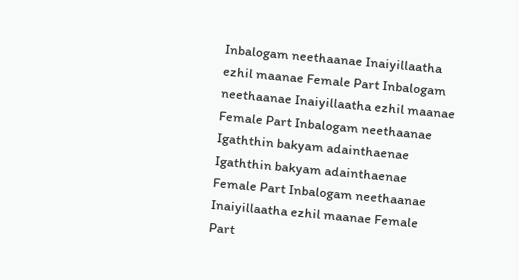Inbalogam neethaanae Inaiyillaatha ezhil maanae Female Part Inbalogam neethaanae Inaiyillaatha ezhil maanae Female Part Inbalogam neethaanae Igaththin bakyam adainthaenae Igaththin bakyam adainthaenae Female Part Inbalogam neethaanae Inaiyillaatha ezhil maanae Female Part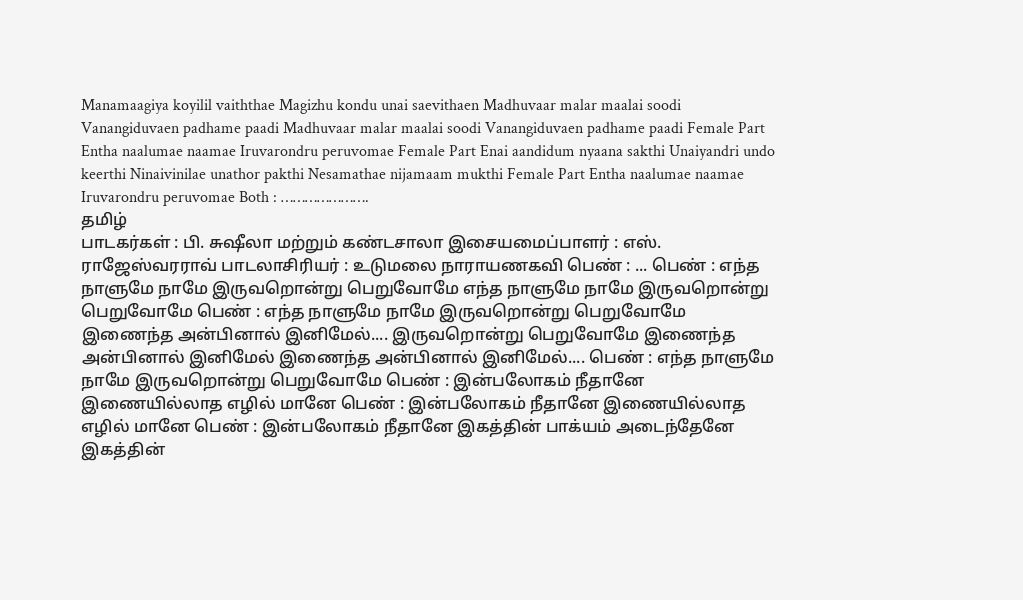Manamaagiya koyilil vaiththae Magizhu kondu unai saevithaen Madhuvaar malar maalai soodi Vanangiduvaen padhame paadi Madhuvaar malar maalai soodi Vanangiduvaen padhame paadi Female Part Entha naalumae naamae Iruvarondru peruvomae Female Part Enai aandidum nyaana sakthi Unaiyandri undo keerthi Ninaivinilae unathor pakthi Nesamathae nijamaam mukthi Female Part Entha naalumae naamae Iruvarondru peruvomae Both : ………………….
தமிழ்
பாடகர்கள் : பி. சுஷீலா மற்றும் கண்டசாலா இசையமைப்பாளர் : எஸ். ராஜேஸ்வரராவ் பாடலாசிரியர் : உடுமலை நாராயணகவி பெண் : ... பெண் : எந்த நாளுமே நாமே இருவறொன்று பெறுவோமே எந்த நாளுமே நாமே இருவறொன்று பெறுவோமே பெண் : எந்த நாளுமே நாமே இருவறொன்று பெறுவோமே இணைந்த அன்பினால் இனிமேல்.... இருவறொன்று பெறுவோமே இணைந்த அன்பினால் இனிமேல் இணைந்த அன்பினால் இனிமேல்.... பெண் : எந்த நாளுமே நாமே இருவறொன்று பெறுவோமே பெண் : இன்பலோகம் நீதானே இணையில்லாத எழில் மானே பெண் : இன்பலோகம் நீதானே இணையில்லாத எழில் மானே பெண் : இன்பலோகம் நீதானே இகத்தின் பாக்யம் அடைந்தேனே இகத்தின்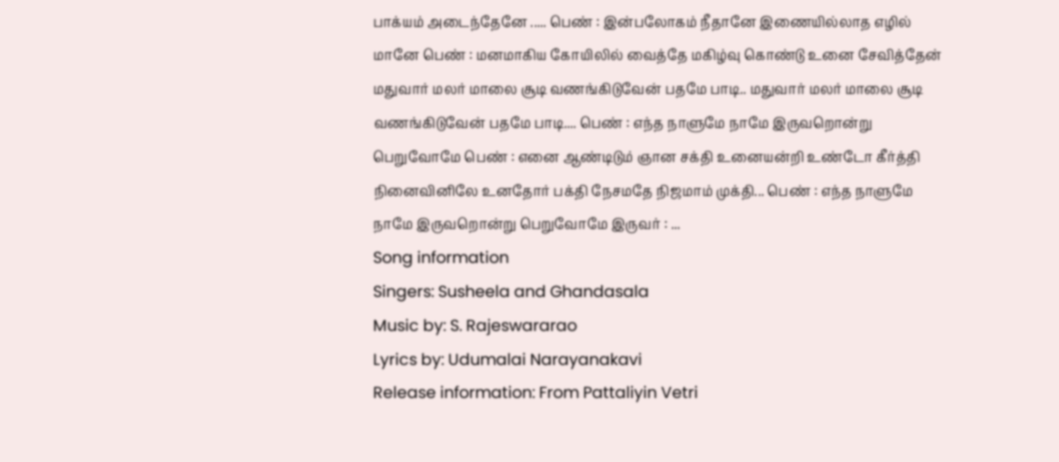பாக்யம் அடைந்தேனே ..... பெண் : இன்பலோகம் நீதானே இணையில்லாத எழில் மானே பெண் : மனமாகிய கோயிலில் வைத்தே மகிழ்வு கொண்டு உனை சேவித்தேன் மதுவார் மலர் மாலை சூடி வணங்கிடுவேன் பதமே பாடி.. மதுவார் மலர் மாலை சூடி வணங்கிடுவேன் பதமே பாடி.... பெண் : எந்த நாளுமே நாமே இருவறொன்று பெறுவோமே பெண் : எனை ஆண்டிடும் ஞான சக்தி உனையன்றி உண்டோ கீர்த்தி நினைவினிலே உனதோர் பக்தி நேசமதே நிஜமாம் முக்தி... பெண் : எந்த நாளுமே நாமே இருவறொன்று பெறுவோமே இருவர் : ...
Song information
Singers: Susheela and Ghandasala
Music by: S. Rajeswararao
Lyrics by: Udumalai Narayanakavi
Release information: From Pattaliyin Vetri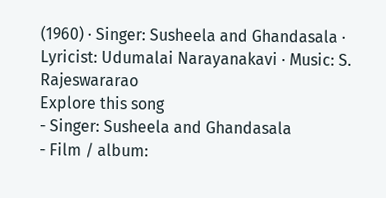(1960) · Singer: Susheela and Ghandasala · Lyricist: Udumalai Narayanakavi · Music: S. Rajeswararao
Explore this song
- Singer: Susheela and Ghandasala
- Film / album: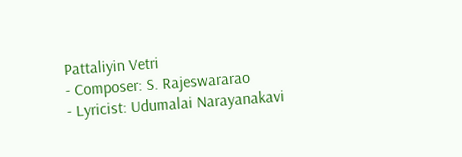Pattaliyin Vetri
- Composer: S. Rajeswararao
- Lyricist: Udumalai Narayanakavi